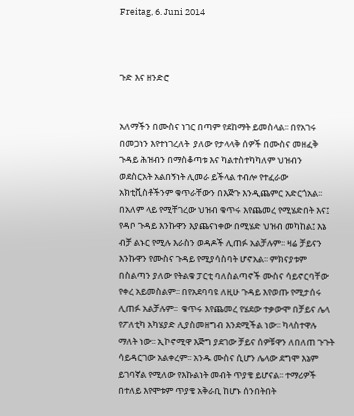Freitag, 6. Juni 2014



ጉድ እና ዘንድሮ


አለማችን በሙስና ነገር በጣም የደከማት ይመስላል፡፡ በየአገሩ በመጋነን እየተነገረለት  ያለው የታላላቅ ሰዎች በሙስና መዘፈቅ ጉዳይ ሕዝብን በማስቆጣቱ እና ካልተስተካካለም ህዝብን ወደስርአት አልበኝነት ሊመራ ይችላል ተብሎ የተፈራው አክቲቪስቶችንም ቁጥራቸውን በእጅጉ እንዲጨምር አድርጎአል፡፡ በአለም ላይ የሚቸገረው ህዝብ ቁጥሩ እየጨመረ የሚሄድበት እና፤ የዳቦ ጉዳይ እንኩዋን እያጨናነቀው በሚሄድ ህዝብ መካከል፤ እኔ ብቻ ልኑር የሚሉ እራስን ወዳዶች ሊጠፉ አልቻሉም፡፡ ዛሬ ቻይናን እንኩዋን የሙስና ጉዳይ የሚያሳስባት ሆኖአል፡፡ ምክናያቱም በስልጣን ያለው የትልቁ ፓርቲ ባለስልጣኖች ሙስና ሳይኖርባቸው የቀረ አይመስልም፡፡ በየአደባባዩ ለዚሁ ጉዳይ እየወጡ የሚታሰሩ ሊጠፉ አልቻሉም፡፡  ቁጥሩ እየጨመረ የሄደው ተቃውሞ በቻይና ሌላ የፖለቲካ አካሄያድ ሊያስመዘግብ እንደሚችል ነው፡፡ ካላስተዋሉ ማለት ነው፡፡ ኢኮኖሚዋ እጅግ ያደገው ቻይና ሰዎቹዋን ለበለጠ ጉጉት ሳይዳርገው አልቀረም፡፡ አንዱ ሙስና ሲሆን ሌላው ደግሞ እኔም ይገባኛል የሚለው የእኩልነት መብት ጥያቄ ይሆናል፡፡ ተማሪዎች በተለይ እየሞቱም ጥያቄ አቅራቢ ከሆኑ ሰንበትበት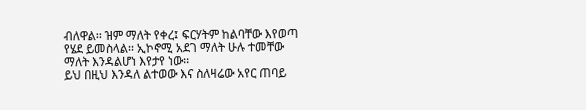ብለዋል፡፡ ዝም ማለት የቀረ፤ ፍርሃትም ከልባቸው እየወጣ የሄደ ይመስላል፡፡ ኢኮኖሚ አደገ ማለት ሁሉ ተመቸው ማለት እንዳልሆነ እየታየ ነው፡፡
ይህ በዚህ እንዳለ ልተወው እና ስለዛሬው አየር ጠባይ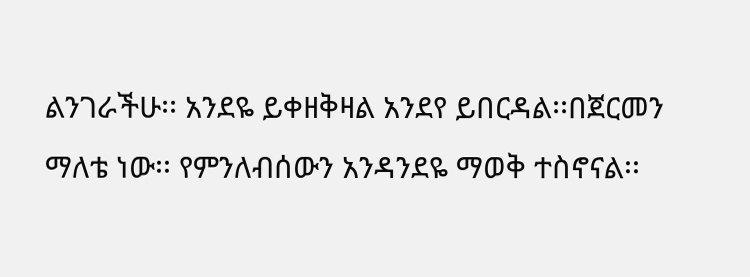ልንገራችሁ፡፡ አንደዬ ይቀዘቅዛል አንደየ ይበርዳል፡፡በጀርመን ማለቴ ነው፡፡ የምንለብሰውን አንዳንደዬ ማወቅ ተስኖናል፡፡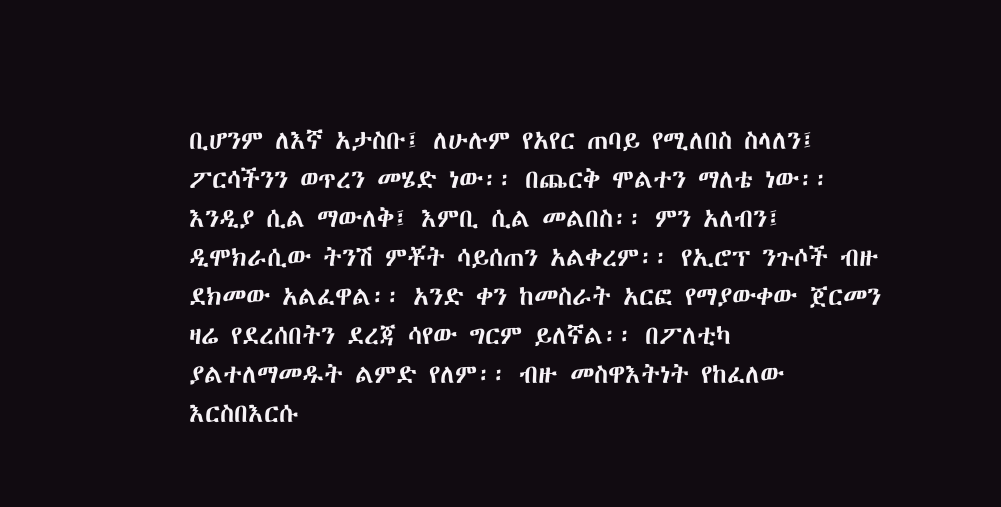ቢሆንም ለእኛ አታስቡ፤ ለሁሉም የአየር ጠባይ የሚለበስ ስላለን፤ ፖርሳችንን ወጥረን መሄድ ነው፡፡ በጨርቅ ሞልተን ማለቴ ነው፡፡ እንዲያ ሲል ማውለቅ፤ እምቢ ሲል መልበስ፡፡ ምን አለብን፤ ዲሞክራሲው ትንሽ ምቾት ሳይሰጠን አልቀረም፡፡ የኢሮፕ ንጉሶች ብዙ ደክመው አልፈዋል፡፡ አንድ ቀን ከመስራት አርፎ የማያውቀው ጀርመን ዛሬ የደረሰበትን ደረጃ ሳየው ግርም ይለኛል፡፡ በፖለቲካ ያልተለማመዱት ልምድ የለም፡፡ ብዙ መስዋእትነት የከፈለው እርስበእርሱ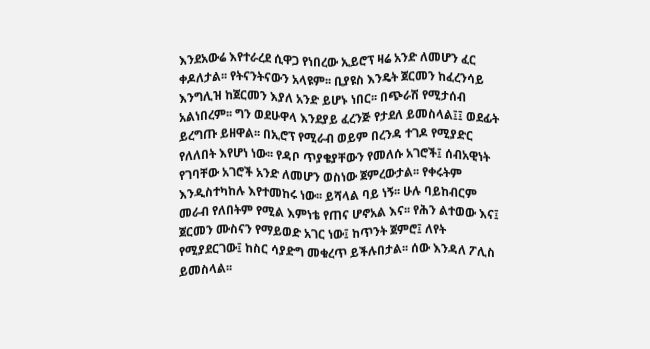እንደአውሬ እየተራረደ ሲዋጋ የነበረው ኢይሮፕ ዛሬ አንድ ለመሆን ፈር ቀዶለታል፡፡ የትናንትናውን አላዩም፡፡ ቢያዩስ እንዴት ጀርመን ከፈረንሳይ እንግሊዝ ከጀርመን እያለ አንድ ይሆኑ ነበር፡፡ በጭራሽ የሚታሰብ አልነበረም፡፡ ግን ወደሁዋላ እንደያይ ፈረንጅ የታደለ ይመስላል፤፤ ወደፊት ይረግጡ ይዘዋል፡፡ በኢሮፕ የሚራብ ወይም በረንዳ ተገዶ የሚያድር የለለበት እየሆነ ነው፡፡ የዳቦ ጥያቄያቸውን የመለሱ አገሮች፤ ሰብአዊነት የገባቸው አገሮች አንድ ለመሆን ወስነው ጀምረውታል፡፡ የቀሩትም እንዲስተካከሉ እየተመከሩ ነው፡፡ ይሻላል ባይ ነኝ፡፡ ሁሉ ባይከብርም መራብ የለበትም የሚል እምነቴ የጠና ሆኖአል እና፡፡ የሕን ልተወው እና፤
ጀርመን ሙስናን የማይወድ አገር ነው፤ ከጥንት ጀምሮ፤ ለየት የሚያደርገው፤ ከስር ሳያድግ መቁረጥ ይችሉበታል፡፡ ሰው እንዳለ ፖሊስ ይመስላል፡፡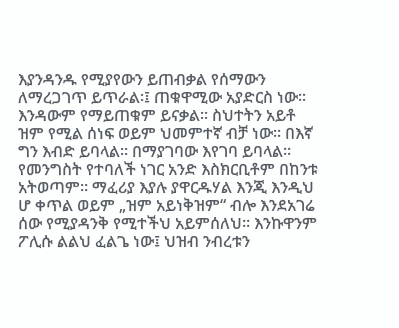እያንዳንዱ የሚያየውን ይጠብቃል የሰማውን ለማረጋገጥ ይጥራል፡፤ ጠቁዋሚው አያድርስ ነው፡፡ እንዳውም የማይጠቁም ይናቃል፡፡ ስህተትን አይቶ ዝም የሚል ሰነፍ ወይም ህመምተኛ ብቻ ነው፡፡ በእኛ ግን እብድ ይባላል፡፡ በማያገባው እየገባ ይባላል፡፡ የመንግስት የተባለች ነገር አንድ እስክርቢቶም በከንቱ አትወጣም፡፡ ማፈሪያ እያሉ ያዋርዱሃል እንጂ እንዲህ ሆ ቀጥል ወይም „ዝም አይነቅዝም“ ብሎ እንደአገሬ ሰው የሚያዳንቅ የሚተችህ አይምሰለህ፡፡ እንኩዋንም ፖሊሱ ልልህ ፈልጌ ነው፤ ህዝብ ንብረቱን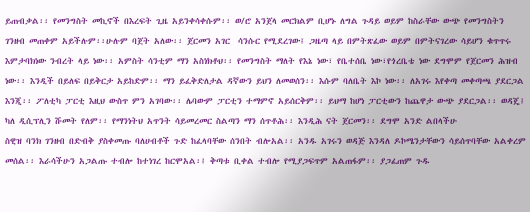ይጠብቃል፡፡ የመንግስት መኪኖች በእረፍት ጊዜ አይንቀሳቀሱም፡፡ ወ/ሮ አንጀላ መርክልም ቢሆኑ ለግል ጉዳይ ወይም ከስራቸው ውጭ የመንግስትን ገንዘብ መጠቀም አይችሉም፡፡ሁሉም ባጀት አለው፡፡ ጀርመን አገር  ሳንሱር የሚደረገው፤ ጋዜጣ ላይ በምትጽፈው ወይም በምትናገረው ሳይሆን ቁጥጥሩ እምታባክነው ንብረት ላይ ነው፡፡ አምስት ሳንቲም ማን አስነክቶህ፡፡ የመንግስት ማለት የእኔ ነው፣ የቤተሰቤ ነው፣የጎረቤቴ ነው ደግሞም የጀርመን ሕዝብ ነው፡፡ እንዲች በይለፍ በይቅርታ አይከድም፡፡ ማን ይፈቅድለታል ዳኛውን ይህን ለመወሰን፡፡ እሱም ባለቤት እኮ ነው፡፡ ለአገሩ እየቀጣ መቀጣጫ ያደርጋል እንጂ፡፡ ፖለቲካ ፓርቲ እዚህ ውስጥ ምን አገባው፡፡ ሌባውም ፓርቲን ተማምኖ አይሰርቅም፡፡ ይህማ ከሆነ ፓርቲውን ከጨዋታ ውጭ ያደርጋል፡፡ ወዳጄ፤ ካለ ዲሲፕሊን ሹመት የለም፡፡ የማንነትህ አጥንት ሳይመረመር ስልጣን ማን ሰጥቶሕ፡፡ እንዲሕ ናት ጀርመን፡፡ ደግሞ አንድ ልበላችሁ
ስዊዝ ባንክ ገንዘብ በድብቅ ያስቀመጡ ባለሀብቶች ጉድ ከፈላባቸው ሰንበት ብሎአል፡፡ አንዱ አገሩን ወዳጅ እንዳለ ዶኮሜንታቸውን ሳይሰጥባቸው አልቀረም መሰል፡፡ እራሳችሁን አጋልጡ ተብሎ ከተነገረ ከርሞአል፡፤ ቅጣቱ ቢቀል ተብሎ የሚያጋፍጥም አልጠፋም፡፡ ያጋፈጠም ጉዱ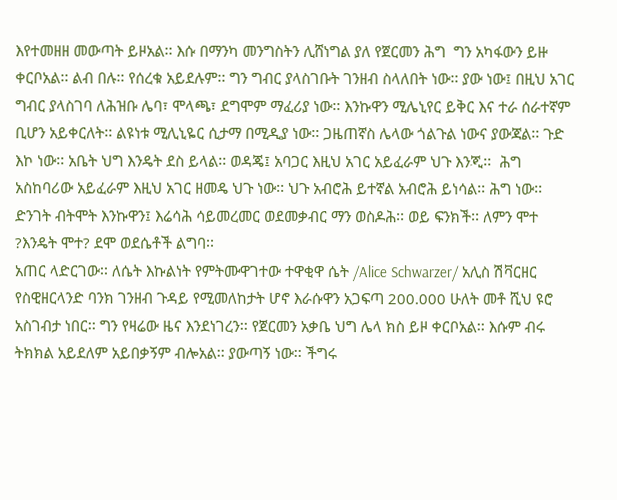እየተመዘዘ መውጣት ይዞአል፡፡ እሱ በማንካ መንግስትን ሊሸነግል ያለ የጀርመን ሕግ  ግን አካፋውን ይዙ ቀርቦአል፡፡ ልብ በሉ፡፡ የሰረቁ አይደሉም፡፡ ግን ግብር ያላስገቡት ገንዘብ ስላለበት ነው፡፡ ያው ነው፤ በዚህ አገር ግብር ያላስገባ ለሕዝቡ ሌባ፣ ሞላጫ፣ ደግሞም ማፈሪያ ነው፡፡ እንኩዋን ሚሌኒየር ይቅር እና ተራ ሰራተኛም ቢሆን አይቀርለት፡፡ ልዩነቱ ሚሊኒዬር ሲታማ በሚዲያ ነው፡፡ ጋዜጠኛስ ሌላው ጎልጉል ነውና ያውጃል፡፡ ጉድ እኮ ነው፡፡ አቤት ህግ እንዴት ደስ ይላል፡፡ ወዳጄ፤ አባጋር እዚህ አገር አይፈራም ህጉ እንጂ፡፡  ሕግ አስከባሪው አይፈራም እዚህ አገር ዘመዴ ህጉ ነው፡፡ ህጉ አብሮሕ ይተኛል አብሮሕ ይነሳል፡፡ ሕግ ነው፡፡ ድንገት ብትሞት እንኩዋን፤ እሬሳሕ ሳይመረመር ወደመቃብር ማን ወስዶሕ፡፡ ወይ ፍንክች፡፡ ለምን ሞተ ?እንዴት ሞተ? ደሞ ወደሴቶች ልግባ፡፡
አጠር ላድርገው፡፡ ለሴት እኩልነት የምትሙዋገተው ተዋቂዋ ሴት /Alice Schwarzer/ አሊስ ሽቫርዘር  የስዊዘርላንድ ባንክ ገንዘብ ጉዳይ የሚመለከታት ሆኖ እራሱዋን አጋፍጣ 200.000 ሁለት መቶ ሺህ ዩሮ  አስገብታ ነበር፡፡ ግን የዛሬው ዜና እንደነገረን፡፡ የጀርመን አቃቤ ህግ ሌላ ክስ ይዞ ቀርቦአል፡፡ እሱም ብሩ ትክክል አይደለም አይበቃኝም ብሎአል፡፡ ያውጣኝ ነው፡፡ ችግሩ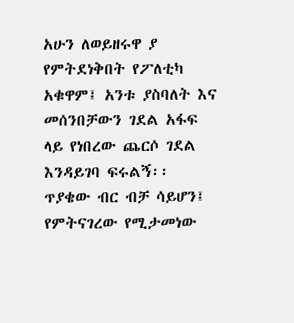አሁን ለወይዘሩዋ ያ የምትደነቅበት የፖለቲካ አቁዋም፤ አንቱ ያስባለት እና መሰንበቻውን ገደል አፋፍ ላይ የነበረው ጨርሶ ገደል እንዳይገባ ፍሩልኝ፡፡ ጥያቄው ብር ብቻ ሳይሆን፤ የምትናገረው የሚታመነው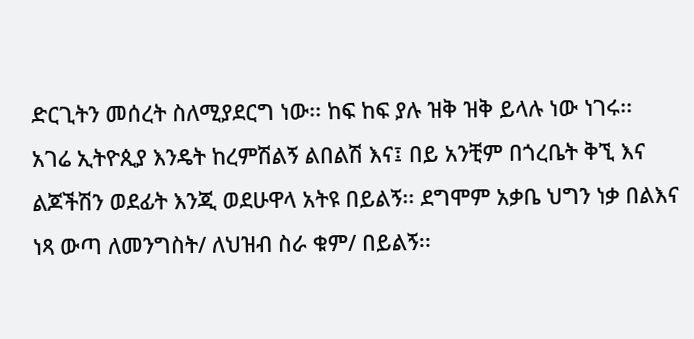ድርጊትን መሰረት ስለሚያደርግ ነው፡፡ ከፍ ከፍ ያሉ ዝቅ ዝቅ ይላሉ ነው ነገሩ፡፡
አገሬ ኢትዮጲያ እንዴት ከረምሽልኝ ልበልሽ እና፤ በይ አንቺም በጎረቤት ቅኚ እና ልጆችሽን ወደፊት እንጂ ወደሁዋላ አትዩ በይልኝ፡፡ ደግሞም አቃቤ ህግን ነቃ በልእና ነጻ ውጣ ለመንግስት/ ለህዝብ ስራ ቁም/ በይልኝ፡፡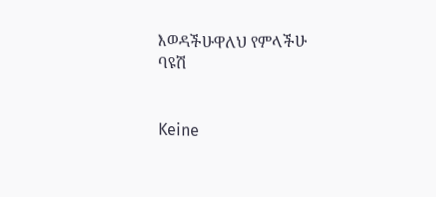እወዳችሁዋለህ የምላችሁ
ባዩሽ


Keine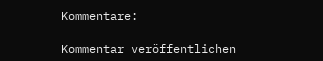Kommentare:

Kommentar veröffentlichen